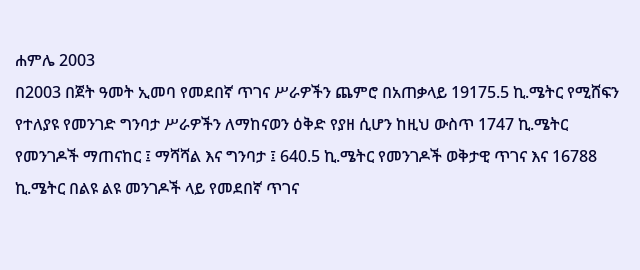ሐምሌ 2003
በ2003 በጀት ዓመት ኢመባ የመደበኛ ጥገና ሥራዎችን ጨምሮ በአጠቃላይ 19175.5 ኪ.ሜትር የሚሸፍን የተለያዩ የመንገድ ግንባታ ሥራዎችን ለማከናወን ዕቅድ የያዘ ሲሆን ከዚህ ውስጥ 1747 ኪ.ሜትር የመንገዶች ማጠናከር ፤ ማሻሻል እና ግንባታ ፤ 640.5 ኪ.ሜትር የመንገዶች ወቅታዊ ጥገና እና 16788 ኪ.ሜትር በልዩ ልዩ መንገዶች ላይ የመደበኛ ጥገና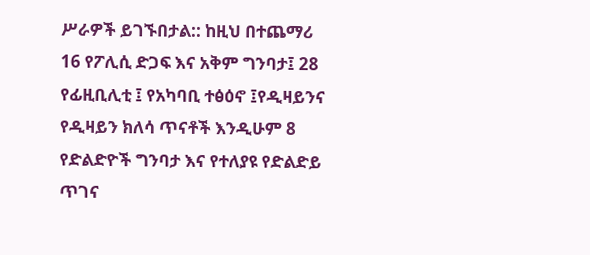ሥራዎች ይገኙበታል:: ከዚህ በተጨማሪ 16 የፖሊሲ ድጋፍ እና አቅም ግንባታ፤ 28 የፊዚቢሊቲ ፤ የአካባቢ ተፅዕኖ ፤የዲዛይንና የዲዛይን ክለሳ ጥናቶች እንዲሁም 8 የድልድዮች ግንባታ እና የተለያዩ የድልድይ ጥገና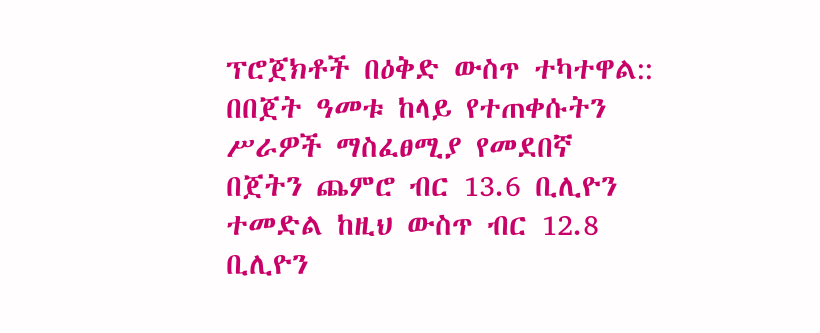ፕሮጀክቶች በዕቅድ ውስጥ ተካተዋል::
በበጀት ዓመቱ ከላይ የተጠቀሱትን ሥራዎች ማስፈፀሚያ የመደበኛ በጀትን ጨምሮ ብር 13.6 ቢሊዮን ተመድል ከዚህ ውስጥ ብር 12.8 ቢሊዮን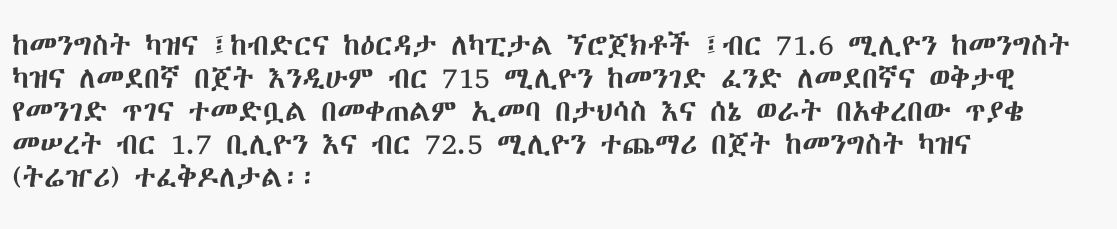ከመንግስት ካዝና ፤ከብድርና ከዕርዳታ ለካፒታል ኘሮጀክቶች ፤ብር 71.6 ሚሊዮን ከመንግስት ካዝና ለመደበኛ በጀት እንዲሁም ብር 715 ሚሊዮን ከመንገድ ፈንድ ለመደበኛና ወቅታዊ የመንገድ ጥገና ተመድቧል በመቀጠልም ኢመባ በታህሳስ እና ሰኔ ወራት በአቀረበው ጥያቄ መሠረት ብር 1.7 ቢሊዮን እና ብር 72.5 ሚሊዮን ተጨማሪ በጀት ከመንግስት ካዝና (ትሬዠሪ) ተፈቅዶለታል፡፡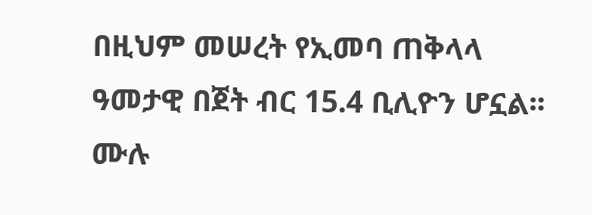በዚህም መሠረት የኢመባ ጠቅላላ ዓመታዊ በጀት ብር 15.4 ቢሊዮን ሆኗል፡፡
ሙሉ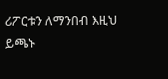ሪፖርቱን ለማንበብ እዚህ ይጫኑ